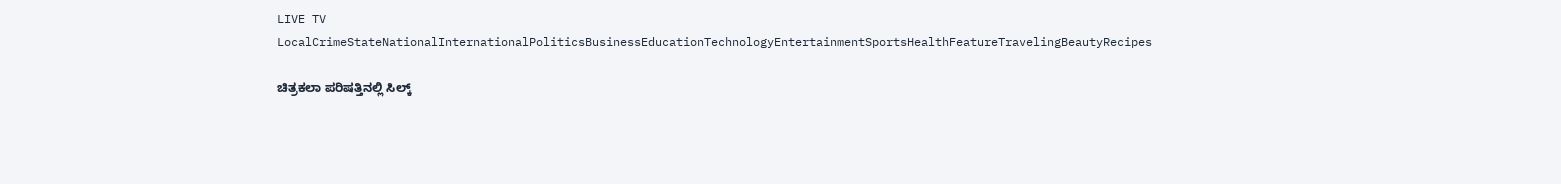LIVE TV LocalCrimeStateNationalInternationalPoliticsBusinessEducationTechnologyEntertainmentSportsHealthFeatureTravelingBeautyRecipes

ಚಿತ್ರಕಲಾ ಪರಿಷತ್ತಿನಲ್ಲಿ ಸಿಲ್ಕ್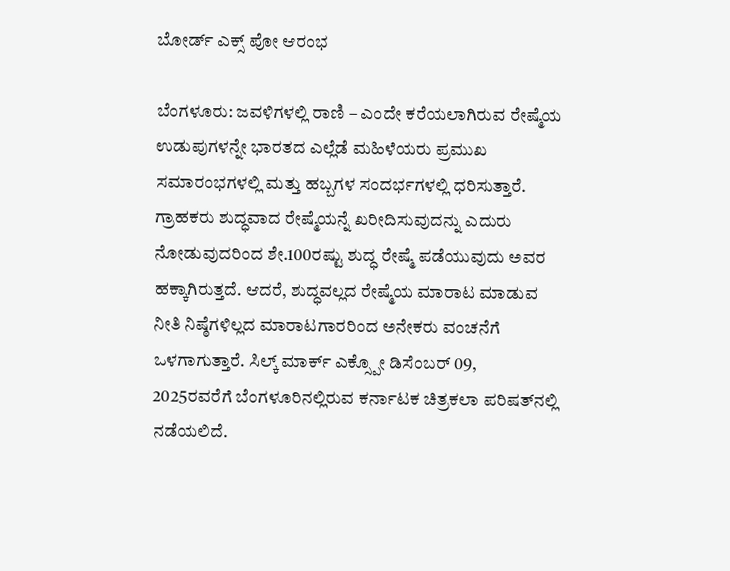ಬೋರ್ಡ್ ಎಕ್ಸ್ ಪೋ ಆರಂಭ

ಬೆಂಗಳೂರು: ಜವಳಿಗಳಲ್ಲಿ ರಾಣಿ – ಎಂದೇ ಕರೆಯಲಾಗಿರುವ ರೇಷ್ಮೆಯ ಉಡುಪುಗಳನ್ನೇ ಭಾರತದ ಎಲ್ಲೆಡೆ ಮಹಿಳೆಯರು ಪ್ರಮುಖ ಸಮಾರಂಭಗಳಲ್ಲಿ ಮತ್ತು ಹಬ್ಬಗಳ ಸಂದರ್ಭಗಳಲ್ಲಿ ಧರಿಸುತ್ತಾರೆ. ಗ್ರಾಹಕರು ಶುದ್ಧವಾದ ರೇಷ್ಮೆಯನ್ನೆ ಖರೀದಿಸುವುದನ್ನು ಎದುರು ನೋಡುವುದರಿಂದ ಶೇ.100ರಷ್ಟು ಶುದ್ಧ ರೇಷ್ಮೆ ಪಡೆಯುವುದು ಅವರ ಹಕ್ಕಾಗಿರುತ್ತದೆ. ಆದರೆ, ಶುದ್ಧವಲ್ಲದ ರೇಷ್ಮೆಯ ಮಾರಾಟ ಮಾಡುವ ನೀತಿ ನಿಷ್ಠೆಗಳಿಲ್ಲದ ಮಾರಾಟಗಾರರಿಂದ ಅನೇಕರು ವಂಚನೆಗೆ ಒಳಗಾಗುತ್ತಾರೆ. ಸಿಲ್ಕ್ ಮಾರ್ಕ್ ಎಕ್ಸ್ಪೋ ಡಿಸೆಂಬರ್ 09, 2025ರವರೆಗೆ ಬೆಂಗಳೂರಿನಲ್ಲಿರುವ ಕರ್ನಾಟಕ ಚಿತ್ರಕಲಾ ಪರಿಷತ್‌ನಲ್ಲಿ ನಡೆಯಲಿದೆ.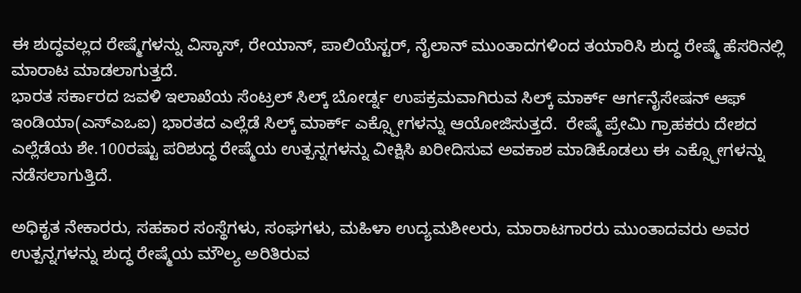ಈ ಶುದ್ಧವಲ್ಲದ ರೇಷ್ಮೆಗಳನ್ನು ವಿಸ್ಕಾಸ್, ರೇಯಾನ್, ಪಾಲಿಯೆಸ್ಟರ್, ನೈಲಾನ್ ಮುಂತಾದಗಳಿಂದ ತಯಾರಿಸಿ ಶುದ್ಧ ರೇಷ್ಮೆ ಹೆಸರಿನಲ್ಲಿ ಮಾರಾಟ ಮಾಡಲಾಗುತ್ತದೆ.
ಭಾರತ ಸರ್ಕಾರದ ಜವಳಿ ಇಲಾಖೆಯ ಸೆಂಟ್ರಲ್ ಸಿಲ್ಕ್ ಬೋರ್ಡ್ನ ಉಪಕ್ರಮವಾಗಿರುವ ಸಿಲ್ಕ್ ಮಾರ್ಕ್ ಆರ್ಗನೈಸೇಷನ್ ಆಫ್ ಇಂಡಿಯಾ(ಎಸ್‌ಎಒಐ) ಭಾರತದ ಎಲ್ಲೆಡೆ ಸಿಲ್ಕ್ ಮಾರ್ಕ್ ಎಕ್ಸ್ಪೋಗಳನ್ನು ಆಯೋಜಿಸುತ್ತದೆ.  ರೇಷ್ಮೆ ಪ್ರೇಮಿ ಗ್ರಾಹಕರು ದೇಶದ ಎಲ್ಲೆಡೆಯ ಶೇ.100ರಷ್ಟು ಪರಿಶುದ್ಧ ರೇಷ್ಮೆಯ ಉತ್ಪನ್ನಗಳನ್ನು ವೀಕ್ಷಿಸಿ ಖರೀದಿಸುವ ಅವಕಾಶ ಮಾಡಿಕೊಡಲು ಈ ಎಕ್ಸ್ಪೋಗಳನ್ನು ನಡೆಸಲಾಗುತ್ತಿದೆ.

ಅಧಿಕೃತ ನೇಕಾರರು, ಸಹಕಾರ ಸಂಸ್ಥೆಗಳು, ಸಂಘಗಳು, ಮಹಿಳಾ ಉದ್ಯಮಶೀಲರು, ಮಾರಾಟಗಾರರು ಮುಂತಾದವರು ಅವರ ಉತ್ಪನ್ನಗಳನ್ನು ಶುದ್ಧ ರೇಷ್ಮೆಯ ಮೌಲ್ಯ ಅರಿತಿರುವ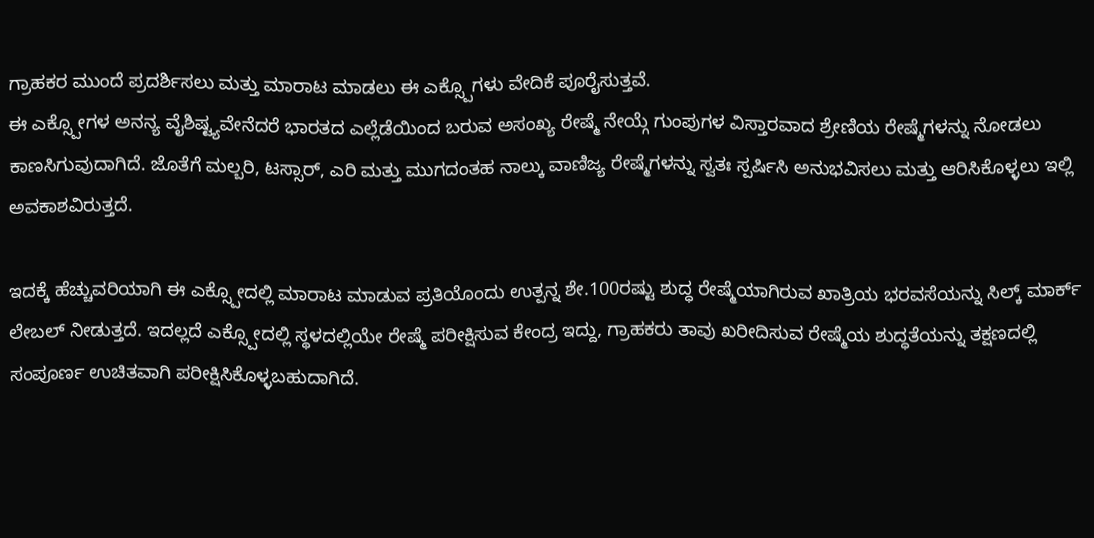ಗ್ರಾಹಕರ ಮುಂದೆ ಪ್ರದರ್ಶಿಸಲು ಮತ್ತು ಮಾರಾಟ ಮಾಡಲು ಈ ಎಕ್ಸ್ಪೊಗಳು ವೇದಿಕೆ ಪೂರೈಸುತ್ತವೆ.
ಈ ಎಕ್ಸ್ಪೋಗಳ ಅನನ್ಯ ವೈಶಿಷ್ಟ್ಯವೇನೆದರೆ ಭಾರತದ ಎಲ್ಲೆಡೆಯಿಂದ ಬರುವ ಅಸಂಖ್ಯ ರೇಷ್ಮೆ ನೇಯ್ಗೆ ಗುಂಪುಗಳ ವಿಸ್ತಾರವಾದ ಶ್ರೇಣಿಯ ರೇಷ್ಮೆಗಳನ್ನು ನೋಡಲು ಕಾಣಸಿಗುವುದಾಗಿದೆ. ಜೊತೆಗೆ ಮಲ್ಬರಿ, ಟಸ್ಸಾರ್, ಎರಿ ಮತ್ತು ಮುಗದಂತಹ ನಾಲ್ಕು ವಾಣಿಜ್ಯ ರೇಷ್ಮೆಗಳನ್ನು ಸ್ವತಃ ಸ್ಪರ್ಷಿಸಿ ಅನುಭವಿಸಲು ಮತ್ತು ಆರಿಸಿಕೊಳ್ಳಲು ಇಲ್ಲಿ ಅವಕಾಶವಿರುತ್ತದೆ.

ಇದಕ್ಕೆ ಹೆಚ್ಚುವರಿಯಾಗಿ ಈ ಎಕ್ಸ್ಪೋದಲ್ಲಿ ಮಾರಾಟ ಮಾಡುವ ಪ್ರತಿಯೊಂದು ಉತ್ಪನ್ನ ಶೇ.100ರಷ್ಟು ಶುದ್ಧ ರೇಷ್ಮೆಯಾಗಿರುವ ಖಾತ್ರಿಯ ಭರವಸೆಯನ್ನು ಸಿಲ್ಕ್ ಮಾರ್ಕ್ ಲೇಬಲ್ ನೀಡುತ್ತದೆ. ಇದಲ್ಲದೆ ಎಕ್ಸ್ಪೋದಲ್ಲಿ ಸ್ಥಳದಲ್ಲಿಯೇ ರೇಷ್ಮೆ ಪರೀಕ್ಷಿಸುವ ಕೇಂದ್ರ ಇದ್ದು, ಗ್ರಾಹಕರು ತಾವು ಖರೀದಿಸುವ ರೇಷ್ಮೆಯ ಶುದ್ಧತೆಯನ್ನು ತಕ್ಷಣದಲ್ಲಿ ಸಂಪೂರ್ಣ ಉಚಿತವಾಗಿ ಪರೀಕ್ಷಿಸಿಕೊಳ್ಳಬಹುದಾಗಿದೆ.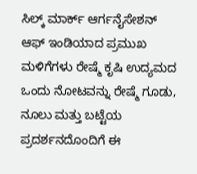ಸಿಲ್ಕ್ ಮಾರ್ಕ್ ಆರ್ಗನೈಸೇಶನ್ ಆಫ್ ಇಂಡಿಯಾದ ಪ್ರಮುಖ ಮಳಿಗೆಗಳು ರೇಷ್ಮೆ ಕೃಷಿ ಉದ್ಯಮದ ಒಂದು ನೋಟವನ್ನು ರೇಷ್ಮೆ ಗೂಡು, ನೂಲು ಮತ್ತು ಬಟ್ಟೆಯ ಪ್ರದರ್ಶನದೊಂದಿಗೆ ಈ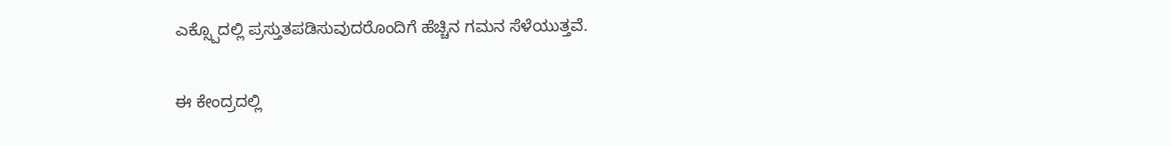ಎಕ್ಸ್ಪೊದಲ್ಲಿ ಪ್ರಸ್ತುತಪಡಿಸುವುದರೊಂದಿಗೆ ಹೆಚ್ಚಿನ ಗಮನ ಸೆಳೆಯುತ್ತವೆ.

ಈ ಕೇಂದ್ರದಲ್ಲಿ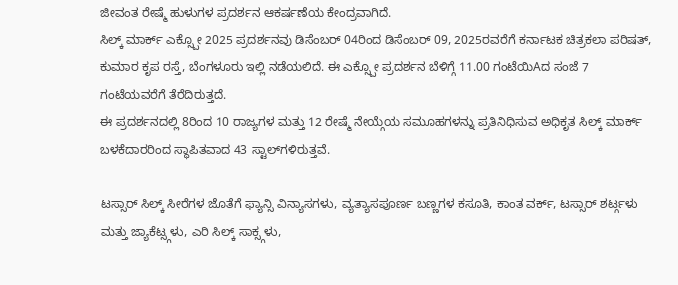ಜೀವಂತ ರೇಷ್ಮೆ ಹುಳುಗಳ ಪ್ರದರ್ಶನ ಆಕರ್ಷಣೆಯ ಕೇಂದ್ರವಾಗಿದೆ.
ಸಿಲ್ಕ್ ಮಾರ್ಕ್ ಎಕ್ಸ್ಪೋ 2025 ಪ್ರದರ್ಶನವು ಡಿಸೆಂಬರ್ 04ರಿಂದ ಡಿಸೆಂಬರ್ 09, 2025ರವರೆಗೆ ಕರ್ನಾಟಕ ಚಿತ್ರಕಲಾ ಪರಿಷತ್, ಕುಮಾರ ಕೃಪ ರಸ್ತೆ, ಬೆಂಗಳೂರು ಇಲ್ಲಿ ನಡೆಯಲಿದೆ. ಈ ಎಕ್ಸ್ಪೋ ಪ್ರದರ್ಶನ ಬೆಳಿಗ್ಗೆ 11.00 ಗಂಟೆಯಿAದ ಸಂಜೆ 7 ಗಂಟೆಯವರೆಗೆ ತೆರೆದಿರುತ್ತದೆ.
ಈ ಪ್ರದರ್ಶನದಲ್ಲಿ 8ರಿಂದ 10 ರಾಜ್ಯಗಳ ಮತ್ತು 12 ರೇಷ್ಮೆ ನೇಯ್ಗೆಯ ಸಮೂಹಗಳನ್ನು ಪ್ರತಿನಿಧಿಸುವ ಅಧಿಕೃತ ಸಿಲ್ಕ್ ಮಾರ್ಕ್ ಬಳಕೆದಾರರಿಂದ ಸ್ಥಾಪಿತವಾದ 43 ಸ್ಟಾಲ್‌ಗಳಿರುತ್ತವೆ.

ಟಸ್ಸಾರ್ ಸಿಲ್ಕ್ ಸೀರೆಗಳ ಜೊತೆಗೆ ಫ್ಯಾನ್ಸಿ ವಿನ್ಯಾಸಗಳು, ವ್ಯತ್ಯಾಸಪೂರ್ಣ ಬಣ್ಣಗಳ ಕಸೂತಿ, ಕಾಂತ ವರ್ಕ್, ಟಸ್ಸಾರ್ ಶರ್ಟ್ಗಳು ಮತ್ತು ಜ್ಯಾಕೆಟ್ಸ್ಗಳು, ಎರಿ ಸಿಲ್ಕ್ ಸಾಕ್ಸ್ಗಳು,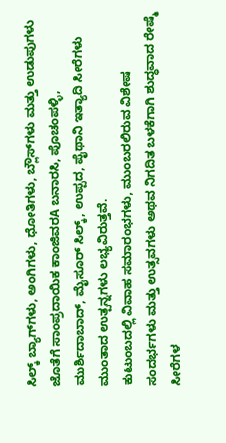ಸಿಲ್ಕ್ ಬ್ಯಾಗ್‌ಗಳು, ಅಂಗಿಗಳು, ಧೋತಿಗಳು, ಬ್ಲೌಸ್‌ಗಳು ಮತ್ತು ಉಡುಪುಗಳು ಜೊತೆಗೆ ಸಾಂಪ್ರದಾಯಿಕ ಕಾಂಜಿವರA ಬನಾರಸಿ, ಪೊಚಂಪಳ್ಳಿ, ಮುರ್ಶಿದಾಬಾದ್, ಮೈಸೂರ್ ಸಿಲ್ಕ್, ಉಪ್ಪದ, ಪೈಥಾನಿ ಇತ್ಯಾದಿ ಸೀರೆಗಳು ಮುಂತಾದ ಉತ್ಪನ್ನಗಳು ಲಭ್ಯವಿರುತ್ತವೆ.
ಕುಟುಂಬದಲ್ಲಿ ವಿವಾಹ ಸಮಾರಂಭಗಳು, ಮುಂಬರಲಿರುವ ವಿಶೇಷ ಸಂದರ್ಭಗಳು ಮತ್ತು ಉತ್ಸವಗಳು ಅಥವ ನಿಗದಿತ ಬಳಕೆಗಾಗಿ ಶುದ್ಧವಾದ ರೇಷ್ಮೆ ಸೀರೆಗಳ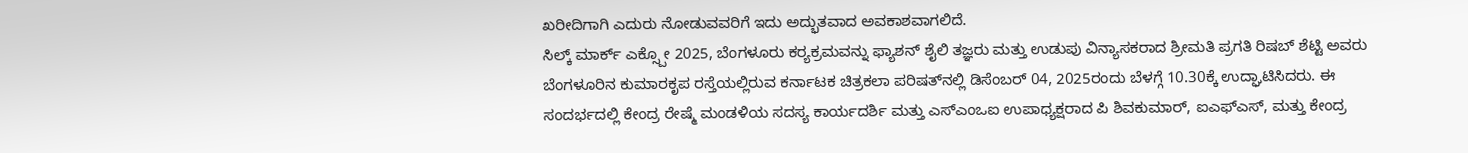ಖರೀದಿಗಾಗಿ ಎದುರು ನೋಡುವವರಿಗೆ ಇದು ಅದ್ಭುತವಾದ ಅವಕಾಶವಾಗಲಿದೆ.
ಸಿಲ್ಕ್ ಮಾರ್ಕ್ ಎಕ್ಸ್ಪೋ 2025, ಬೆಂಗಳೂರು ಕರ‍್ಯಕ್ರಮವನ್ನು ಫ್ಯಾಶನ್ ಶೈಲಿ ತಜ್ಞರು ಮತ್ತು ಉಡುಪು ವಿನ್ಯಾಸಕರಾದ ಶ್ರೀಮತಿ ಪ್ರಗತಿ ರಿಷಬ್ ಶೆಟ್ಟಿ ಅವರು ಬೆಂಗಳೂರಿನ ಕುಮಾರಕೃಪ ರಸ್ತೆಯಲ್ಲಿರುವ ಕರ್ನಾಟಕ ಚಿತ್ರಕಲಾ ಪರಿಷತ್‌ನಲ್ಲಿ ಡಿಸೆಂಬರ್ 04, 2025ರಂದು ಬೆಳಗ್ಗೆ 10.30ಕ್ಕೆ ಉದ್ಘಾಟಿಸಿದರು. ಈ ಸಂದರ್ಭದಲ್ಲಿ ಕೇಂದ್ರ ರೇಷ್ಮೆ ಮಂಡಳಿಯ ಸದಸ್ಯ ಕಾರ್ಯದರ್ಶಿ ಮತ್ತು ಎಸ್‌ಎಂಒಐ ಉಪಾಧ್ಯಕ್ಷರಾದ ಪಿ ಶಿವಕುಮಾರ್, ಐಎಫ್‌ಎಸ್, ಮತ್ತು ಕೇಂದ್ರ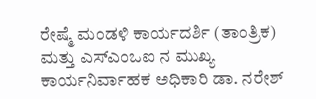ರೇಷ್ಮೆ ಮಂಡಳಿ ಕಾರ್ಯದರ್ಶಿ (ತಾಂತ್ರಿಕ) ಮತ್ತು ಎಸ್‌ಎಂಒಐ ನ ಮುಖ್ಯ ಕಾರ್ಯನಿರ್ವಾಹಕ ಅಧಿಕಾರಿ ಡಾ. ನರೇಶ್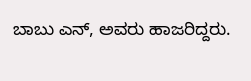ಬಾಬು ಎನ್, ಅವರು ಹಾಜರಿದ್ದರು.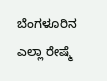ಬೆಂಗಳೂರಿನ ಎಲ್ಲಾ ರೇಷ್ಮೆ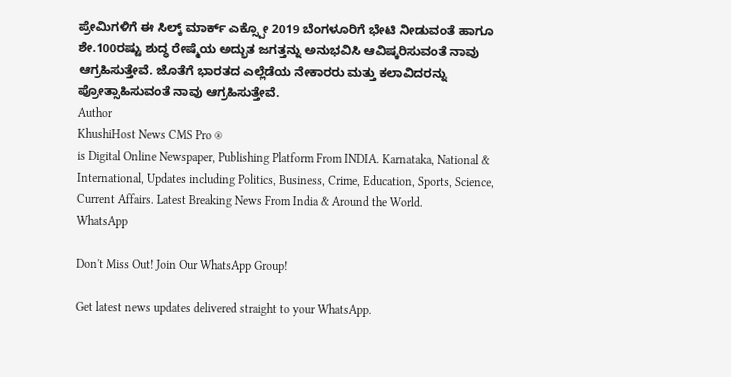ಪ್ರೇಮಿಗಳಿಗೆ ಈ ಸಿಲ್ಕ್ ಮಾರ್ಕ್ ಎಕ್ಸ್ಪೋ 2019 ಬೆಂಗಳೂರಿಗೆ ಭೇಟಿ ನೀಡುವಂತೆ ಹಾಗೂ ಶೇ.100ರಷ್ಟು ಶುದ್ಧ ರೇಷ್ಮೆಯ ಅದ್ಭುತ ಜಗತ್ತನ್ನು ಅನುಭವಿಸಿ ಆವಿಷ್ಕರಿಸುವಂತೆ ನಾವು ಆಗ್ರಹಿಸುತ್ತೇವೆ. ಜೊತೆಗೆ ಭಾರತದ ಎಲ್ಲೆಡೆಯ ನೇಕಾರರು ಮತ್ತು ಕಲಾವಿದರನ್ನು ಪ್ರೋತ್ಸಾಹಿಸುವಂತೆ ನಾವು ಆಗ್ರಹಿಸುತ್ತೇವೆ.
Author
KhushiHost News CMS Pro ®
is Digital Online Newspaper, Publishing Platform From INDIA. Karnataka, National & International, Updates including Politics, Business, Crime, Education, Sports, Science, Current Affairs. Latest Breaking News From India & Around the World.
WhatsApp

Don't Miss Out! Join Our WhatsApp Group!

Get latest news updates delivered straight to your WhatsApp.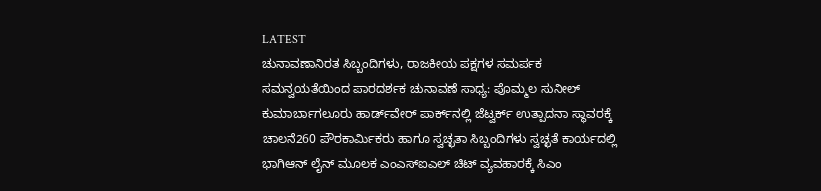LATEST
ಚುನಾವಣಾನಿರತ ಸಿಬ್ಬಂದಿಗಳು, ರಾಜಕೀಯ ಪಕ್ಷಗಳ ಸಮರ್ಪಕ ಸಮನ್ವಯತೆಯಿಂದ ಪಾರದರ್ಶಕ ಚುನಾವಣೆ ಸಾಧ್ಯ: ಪೊಮ್ಮಲ ಸುನೀಲ್ ಕುಮಾರ್ಬಾಗಲೂರು ಹಾರ್ಡ್‌ವೇರ್ ಪಾರ್ಕ್‌ನಲ್ಲಿ ಜೆಟ್ವರ್ಕ್ ಉತ್ಪಾದನಾ ಸ್ಥಾವರಕ್ಕೆ ಚಾಲನೆ260 ಪೌರಕಾರ್ಮಿಕರು ಹಾಗೂ ಸ್ವಚ್ಛತಾ ಸಿಬ್ಬಂದಿಗಳು ಸ್ವಚ್ಛತೆ ಕಾರ್ಯದಲ್ಲಿ ಭಾಗಿಆನ್ ಲೈನ್ ಮೂಲಕ ಎಂಎಸ್ಐಎಲ್ ಚಿಟ್ ವ್ಯವಹಾರಕ್ಕೆ ಸಿಎಂ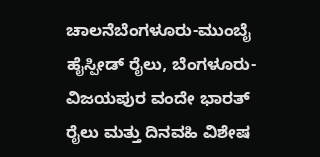ಚಾಲನೆಬೆಂಗಳೂರು-ಮುಂಬೈ ಹೈಸ್ಪೀಡ್ ರೈಲು, ಬೆಂಗಳೂರು- ವಿಜಯಪುರ ವಂದೇ ಭಾರತ್ ರೈಲು ಮತ್ತು ದಿನವಹಿ ವಿಶೇಷ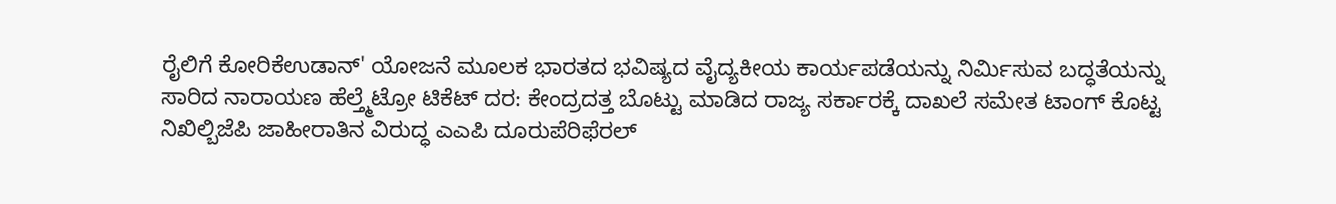ರೈಲಿಗೆ ಕೋರಿಕೆಉಡಾನ್' ಯೋಜನೆ ಮೂಲಕ ಭಾರತದ ಭವಿಷ್ಯದ ವೈದ್ಯಕೀಯ ಕಾರ್ಯಪಡೆಯನ್ನು ನಿರ್ಮಿಸುವ ಬದ್ಧತೆಯನ್ನು ಸಾರಿದ ನಾರಾಯಣ ಹೆಲ್ತ್ಮೆಟ್ರೋ ಟಿಕೆಟ್ ದರ: ಕೇಂದ್ರದತ್ತ ಬೊಟ್ಟು ಮಾಡಿದ ರಾಜ್ಯ ಸರ್ಕಾರಕ್ಕೆ ದಾಖಲೆ ಸಮೇತ ಟಾಂಗ್ ಕೊಟ್ಟ ನಿಖಿಲ್ಬಿಜೆಪಿ ಜಾಹೀರಾತಿನ ವಿರುದ್ಧ ಎಎಪಿ ದೂರುಪೆರಿಫೆರಲ್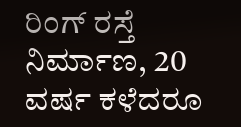ರಿಂಗ್ ರಸ್ತೆ ನಿರ್ಮಾಣ, 20 ವರ್ಷ ಕಳೆದರೂ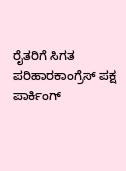ರೈತರಿಗೆ ಸಿಗತ ಪರಿಹಾರಕಾಂಗ್ರೆಸ್ ಪಕ್ಷ ಪಾರ್ಕಿಂಗ್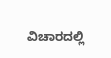ವಿಚಾರದಲ್ಲಿ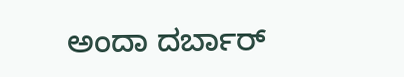ಅಂದಾ ದರ್ಬಾರ್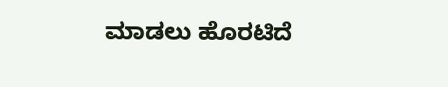ಮಾಡಲು ಹೊರಟಿದೆ